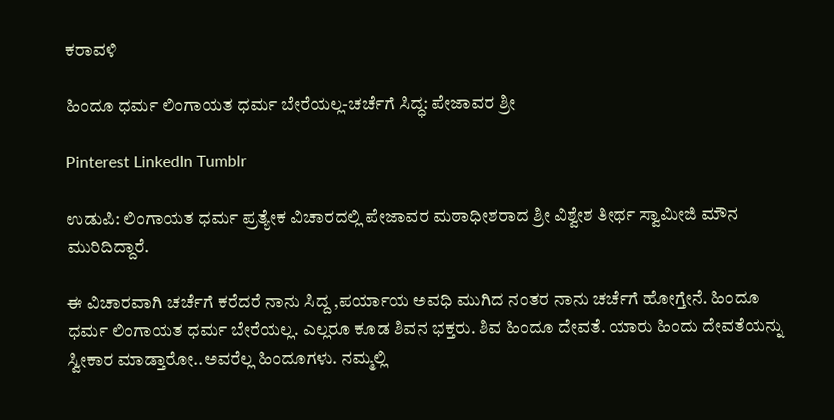ಕರಾವಳಿ

ಹಿಂದೂ ಧರ್ಮ‌ ಲಿಂಗಾಯತ ಧರ್ಮ ಬೇರೆಯಲ್ಲ-ಚರ್ಚೆಗೆ ಸಿದ್ಧ: ಪೇಜಾವರ ಶ್ರೀ

Pinterest LinkedIn Tumblr

ಉಡುಪಿ: ಲಿಂಗಾಯತ ಧರ್ಮ ಪ್ರತ್ಯೇಕ ವಿಚಾರದಲ್ಲಿ ಪೇಜಾವರ ಮಠಾಧೀಶರಾದ ಶ್ರೀ ವಿಶ್ವೇಶ ತೀರ್ಥ ಸ್ವಾಮೀಜಿ ಮೌನ ಮುರಿದಿದ್ದಾರೆ.

ಈ ವಿಚಾರವಾಗಿ ಚರ್ಚೆಗೆ ಕರೆದರೆ ನಾನು ಸಿದ್ದ ,ಪರ್ಯಾಯ ಅವಧಿ‌ ಮುಗಿದ ನಂತರ ನಾನು ಚರ್ಚೆಗೆ ಹೋಗ್ತೇನೆ. ಹಿಂದೂ ಧರ್ಮ‌ ಲಿಂಗಾಯತ ಧರ್ಮ ಬೇರೆಯಲ್ಲ. ಎಲ್ಲರೂ‌ ಕೂಡ ಶಿವನ‌ ಭಕ್ತರು. ಶಿವ ಹಿಂದೂ ದೇವತೆ. ಯಾರು‌ ಹಿಂದು ದೇವತೆಯನ್ನು ಸ್ವೀಕಾರ ಮಾಡ್ತಾರೋ..ಅವರೆಲ್ಲ ಹಿಂದೂಗಳು. ನಮ್ಮಲ್ಲಿ‌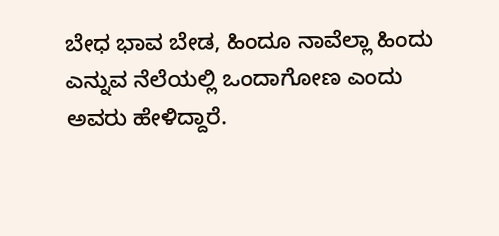ಬೇಧ ಭಾವ ಬೇಡ, ಹಿಂದೂ ನಾವೆಲ್ಲಾ ಹಿಂದು‌ ಎನ್ನುವ ನೆಲೆಯಲ್ಲಿ‌ ಒಂದಾಗೋಣ ಎಂದು ಅವರು ಹೇಳಿದ್ದಾರೆ.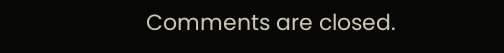Comments are closed.